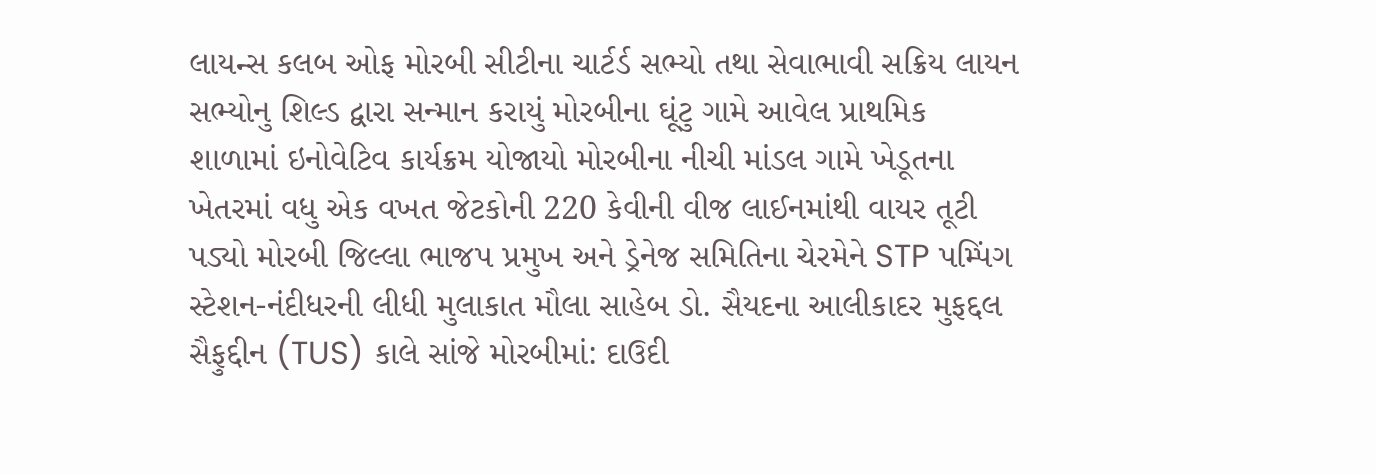લાયન્સ કલબ ઓફ મોરબી સીટીના ચાર્ટર્ડ સભ્યો તથા સેવાભાવી સક્રિય લાયન સભ્યોનુ શિલ્ડ દ્વારા સન્માન કરાયું મોરબીના ઘૂંટુ ગામે આવેલ પ્રાથમિક શાળામાં ઇનોવેટિવ કાર્યક્રમ યોજાયો મોરબીના નીચી માંડલ ગામે ખેડૂતના ખેતરમાં વધુ એક વખત જેટકોની 220 કેવીની વીજ લાઈનમાંથી વાયર તૂટી પડ્યો મોરબી જિલ્લા ભાજપ પ્રમુખ અને ડ્રેનેજ સમિતિના ચેરમેને STP પમ્પિંગ સ્ટેશન-નંદીધરની લીધી મુલાકાત મૌલા સાહેબ ડો. સૈયદના આલીકાદર મુફદ્દલ સૈફુદ્દીન (TUS) કાલે સાંજે મોરબીમાં: દાઉદી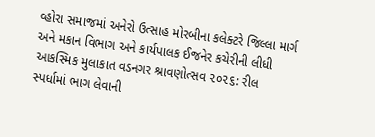વ્હોરા સમાજમાં અનેરો ઉત્સાહ મોરબીના કલેક્ટરે જિલ્લા માર્ગ અને મકાન વિભાગ અને કાર્યપાલક ઈજનેર કચેરીની લીધી આકસ્મિક મુલાકાત વડનગર શ્રાવણોત્સવ ૨૦૨૬: રીલ સ્પર્ધામાં ભાગ લેવાની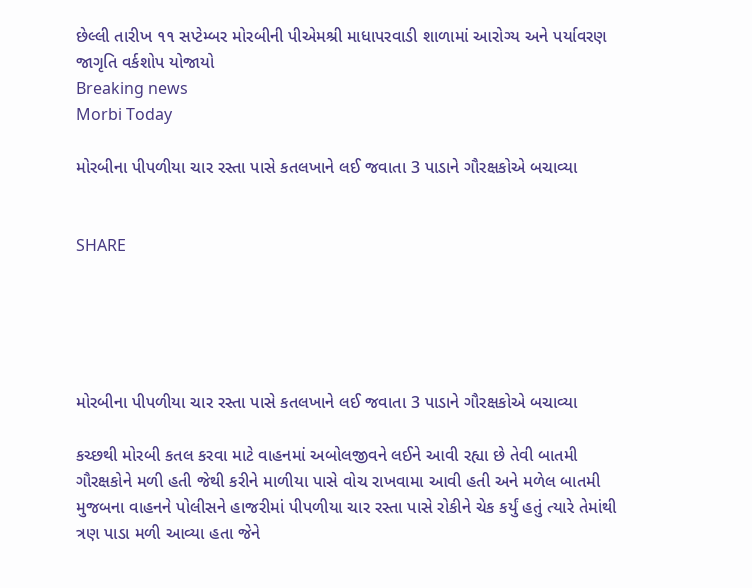છેલ્લી તારીખ ૧૧ સપ્ટેમ્બર મોરબીની પીએમશ્રી માધાપરવાડી શાળામાં આરોગ્ય અને પર્યાવરણ જાગૃતિ વર્કશોપ યોજાયો
Breaking news
Morbi Today

મોરબીના પીપળીયા ચાર રસ્તા પાસે કતલખાને લઈ જવાતા 3 પાડાને ગૌરક્ષકોએ બચાવ્યા


SHARE





મોરબીના પીપળીયા ચાર રસ્તા પાસે કતલખાને લઈ જવાતા 3 પાડાને ગૌરક્ષકોએ બચાવ્યા

કચ્છથી મોરબી કતલ કરવા માટે વાહનમાં અબોલજીવને લઈને આવી રહ્યા છે તેવી બાતમી ગૌરક્ષકોને મળી હતી જેથી કરીને માળીયા પાસે વોચ રાખવામા આવી હતી અને મળેલ બાતમી મુજબના વાહનને પોલીસને હાજરીમાં પીપળીયા ચાર રસ્તા પાસે રોકીને ચેક કર્યું હતું ત્યારે તેમાંથી ત્રણ પાડા મળી આવ્યા હતા જેને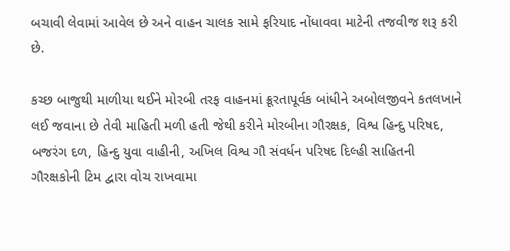બચાવી લેવામાં આવેલ છે અને વાહન ચાલક સામે ફરિયાદ નોંધાવવા માટેની તજવીજ શરૂ કરી છે.

કચ્છ બાજુથી માળીયા થઈને મોરબી તરફ વાહનમાં ક્રૂરતાપૂર્વક બાંધીને અબોલજીવને કતલખાને લઈ જવાના છે તેવી માહિતી મળી હતી જેથી કરીને મોરબીના ગૌરક્ષક, વિશ્વ હિન્દુ પરિષદ, બજરંગ દળ, હિન્દુ યુવા વાહીની, અખિલ વિશ્વ ગૌ સંવર્ધન પરિષદ દિલ્હી સાહિતની ગૌરક્ષકોની ટિમ દ્વારા વોચ રાખવામા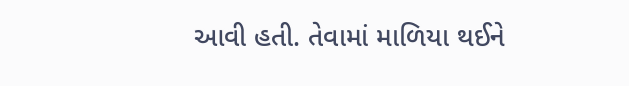આવી હતી. તેવામાં માળિયા થઈને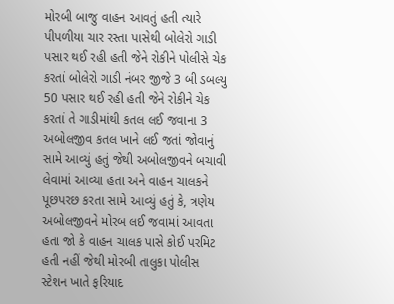મોરબી બાજુ વાહન આવતું હતી ત્યારે પીપળીયા ચાર રસ્તા પાસેથી બોલેરો ગાડી પસાર થઈ રહી હતી જેને રોકીને પોલીસે ચેક કરતાં બોલેરો ગાડી નંબર જીજે 3 બી ડબલ્યુ 50 પસાર થઈ રહી હતી જેને રોકીને ચેક કરતાં તે ગાડીમાંથી કતલ લઈ જવાના 3 અબોલજીવ કતલ ખાને લઈ જતાં જોવાનું  સામે આવ્યું હતું જેથી અબોલજીવને બચાવી લેવામાં આવ્યા હતા અને વાહન ચાલકને પૂછપરછ કરતા સામે આવ્યું હતું કે, ત્રણેય અબોલજીવને મોરબ લઈ જવામાં આવતા હતા જો કે વાહન ચાલક પાસે કોઈ પરમિટ હતી નહીં જેથી મોરબી તાલુકા પોલીસ સ્ટેશન ખાતે ફરિયાદ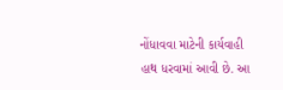નોંધાવવા માટેની કાર્યવાહી હાથ ધરવામાં આવી છે. આ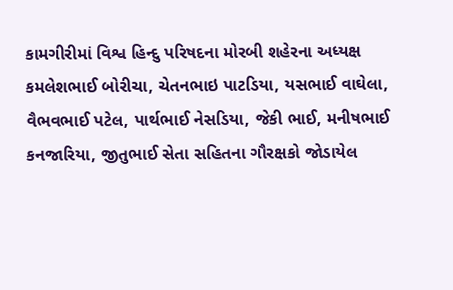કામગીરીમાં વિશ્વ હિન્દુ પરિષદના મોરબી શહેરના અધ્યક્ષ કમલેશભાઈ બોરીચા, ચેતનભાઇ પાટડિયા, યસભાઈ વાઘેલા, વૈભવભાઈ પટેલ, પાર્થભાઈ નેસડિયા, જેકી ભાઈ, મનીષભાઈ કનજારિયા, જીતુભાઈ સેતા સહિતના ગૌરક્ષકો જોડાયેલ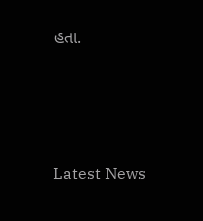હતા.




Latest News